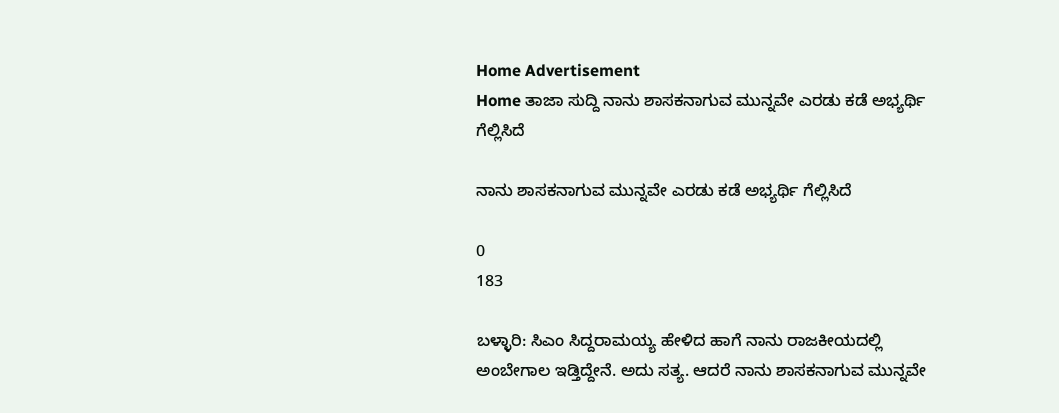Home Advertisement
Home ತಾಜಾ ಸುದ್ದಿ ನಾನು ಶಾಸಕನಾಗುವ ಮುನ್ನವೇ ಎರಡು ಕಡೆ ಅಭ್ಯರ್ಥಿ ಗೆಲ್ಲಿಸಿದೆ

ನಾನು ಶಾಸಕನಾಗುವ ಮುನ್ನವೇ ಎರಡು ಕಡೆ ಅಭ್ಯರ್ಥಿ ಗೆಲ್ಲಿಸಿದೆ

0
183

ಬಳ್ಳಾರಿ: ಸಿಎಂ ಸಿದ್ದರಾಮಯ್ಯ ಹೇಳಿದ ಹಾಗೆ ನಾನು ರಾಜಕೀಯದಲ್ಲಿ ಅಂಬೇಗಾಲ ಇಡ್ತಿದ್ದೇನೆ. ಅದು ಸತ್ಯ. ಆದರೆ ನಾನು ಶಾಸಕನಾಗುವ ಮುನ್ನವೇ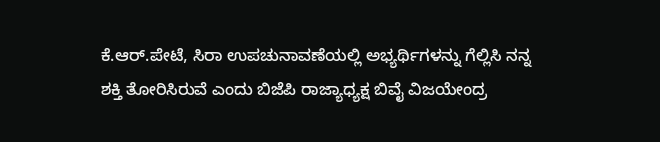ಕೆ.ಆರ್.ಪೇಟೆ, ಸಿರಾ ಉಪಚುನಾವಣೆಯಲ್ಲಿ ಅಭ್ಯರ್ಥಿಗಳನ್ನು ಗೆಲ್ಲಿಸಿ ನನ್ನ ಶಕ್ತಿ ತೋರಿಸಿರುವೆ ಎಂದು ಬಿಜೆಪಿ ರಾಜ್ಯಾಧ್ಯಕ್ಷ ಬಿವೈ ವಿಜಯೇಂದ್ರ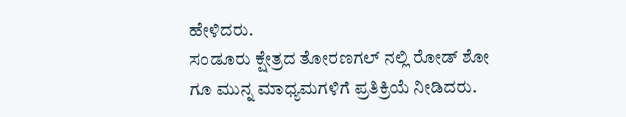ಹೇಳಿದರು.
ಸಂಡೂರು ಕ್ಷೇತ್ರದ ತೋರಣಗಲ್ ನಲ್ಲಿ ರೋಡ್ ಶೋ ಗೂ‌ ಮುನ್ನ ಮಾಧ್ಯಮಗಳಿಗೆ ಪ್ರತಿಕ್ರಿಯೆ ನೀಡಿದರು‌.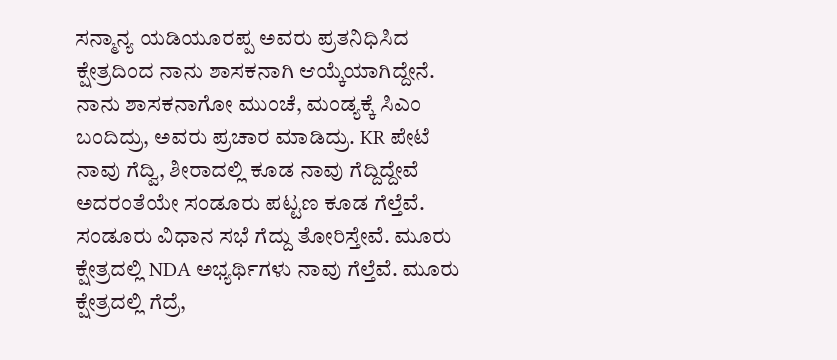ಸನ್ಮಾನ್ಯ ಯಡಿಯೂರಪ್ಪ ಅವರು ಪ್ರತನಿಧಿಸಿದ ಕ್ಷೇತ್ರದಿಂದ ನಾನು ಶಾಸಕನಾಗಿ ಆಯ್ಕೆಯಾಗಿದ್ದೇನೆ. ನಾನು ಶಾಸಕನಾಗೋ ಮುಂಚೆ, ಮಂಡ್ಯಕ್ಕೆ ಸಿಎಂ ಬಂದಿದ್ರು, ಅವರು ಪ್ರಚಾರ ಮಾಡಿದ್ರು. KR ಪೇಟೆ ನಾವು ಗೆದ್ವಿ, ಶೀರಾದಲ್ಲಿ ಕೂಡ ನಾವು ಗೆದ್ದಿದ್ದೇವೆ
ಅದರಂತೆಯೇ ಸಂಡೂರು ಪಟ್ಟಣ ಕೂಡ ಗೆಲ್ತೆವೆ. ಸಂಡೂರು ವಿಧಾನ ಸಭೆ ಗೆದ್ದು ತೋರಿಸ್ತೇವೆ. ಮೂರು ಕ್ಷೇತ್ರದಲ್ಲಿ NDA ಅಭ್ಯರ್ಥಿಗಳು ನಾವು ಗೆಲ್ತೆವೆ. ಮೂರು ಕ್ಷೇತ್ರದಲ್ಲಿ ಗೆದ್ರೆ,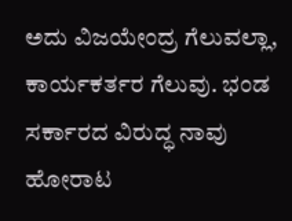ಅದು ವಿಜಯೇಂದ್ರ ಗೆಲುವಲ್ಲಾ, ಕಾರ್ಯಕರ್ತರ ಗೆಲುವು. ಭಂಡ ಸರ್ಕಾರದ ವಿರುದ್ಧ ನಾವು ಹೋರಾಟ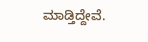ಮಾಡ್ತಿದ್ದೇವೆ.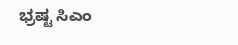ಭ್ರಷ್ಟ ಸಿಎಂ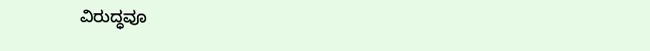ವಿರುದ್ಧವೂ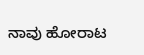ನಾವು ಹೋರಾಟ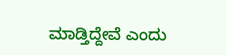ಮಾಡ್ತಿದ್ದೇವೆ ಎಂದು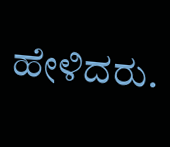ಹೇಳಿದರು.